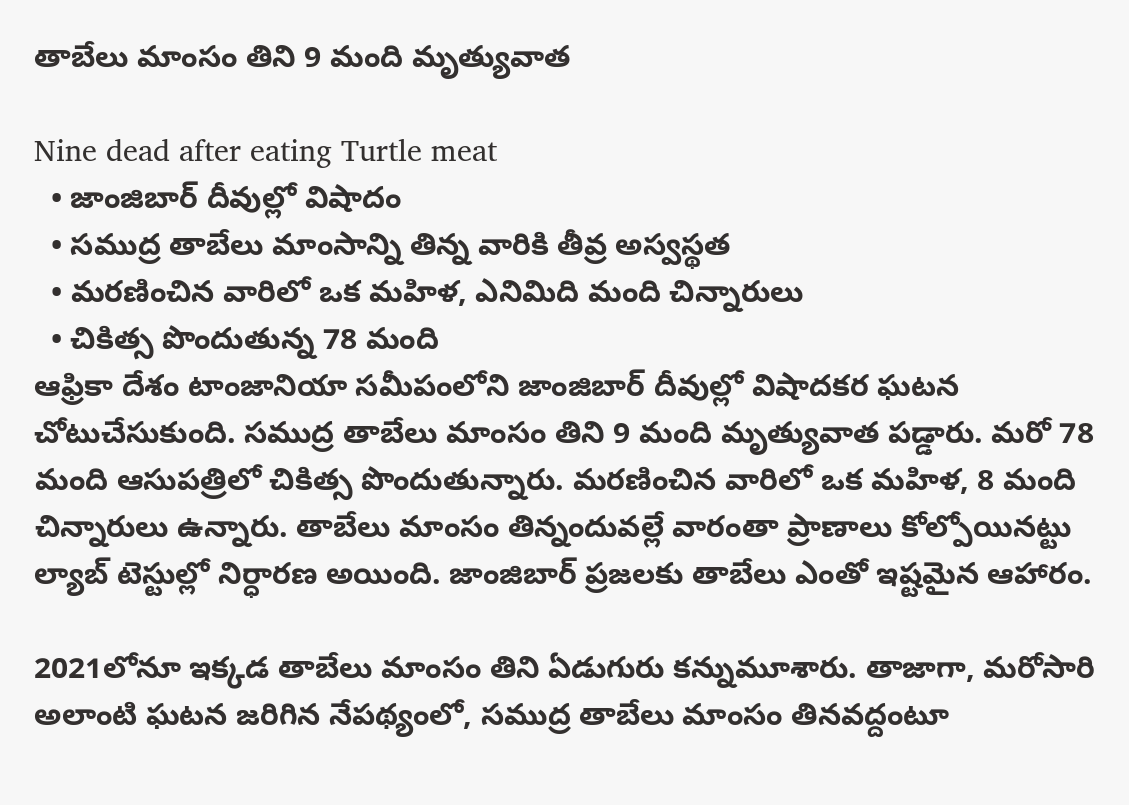తాబేలు మాంసం తిని 9 మంది మృత్యువాత

Nine dead after eating Turtle meat
  • జాంజిబార్ దీవుల్లో విషాదం
  • సముద్ర తాబేలు మాంసాన్ని తిన్న వారికి తీవ్ర అస్వస్థత
  • మరణించిన వారిలో ఒక మహిళ, ఎనిమిది మంది చిన్నారులు
  • చికిత్స పొందుతున్న 78 మంది
ఆఫ్రికా దేశం టాంజానియా సమీపంలోని జాంజిబార్ దీవుల్లో విషాదకర ఘటన చోటుచేసుకుంది. సముద్ర తాబేలు మాంసం తిని 9 మంది మృత్యువాత పడ్డారు. మరో 78 మంది ఆసుపత్రిలో చికిత్స పొందుతున్నారు. మరణించిన వారిలో ఒక మహిళ, 8 మంది చిన్నారులు ఉన్నారు. తాబేలు మాంసం తిన్నందువల్లే వారంతా ప్రాణాలు కోల్పోయినట్టు ల్యాబ్ టెస్టుల్లో నిర్ధారణ అయింది. జాంజిబార్ ప్రజలకు తాబేలు ఎంతో ఇష్టమైన ఆహారం.

2021లోనూ ఇక్కడ తాబేలు మాంసం తిని ఏడుగురు కన్నుమూశారు. తాజాగా, మరోసారి అలాంటి ఘటన జరిగిన నేపథ్యంలో, సముద్ర తాబేలు మాంసం తినవద్దంటూ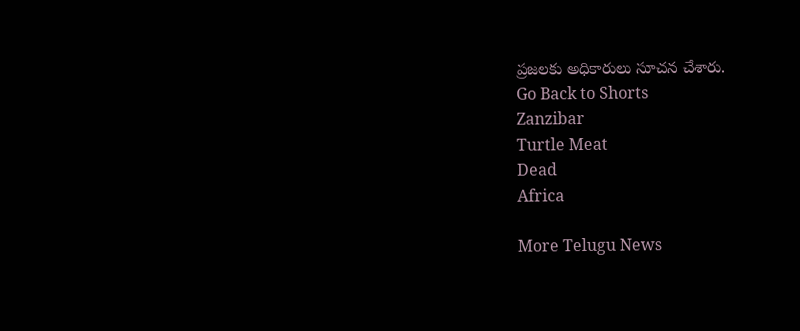ప్రజలకు అధికారులు సూచన చేశారు.
Go Back to Shorts
Zanzibar
Turtle Meat
Dead
Africa

More Telugu News